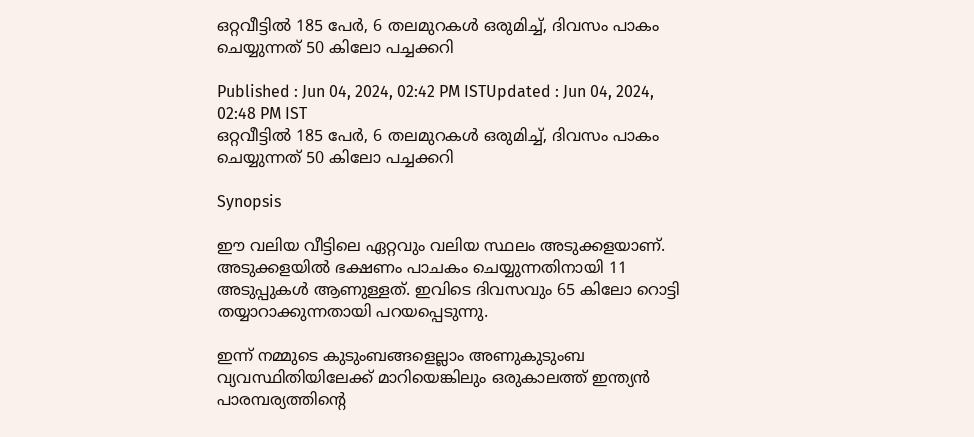ഒറ്റവീട്ടില്‍ 185 പേർ, 6 തലമുറകൾ ഒരുമിച്ച്, ദിവസം പാകം ചെയ്യുന്നത് 50 കിലോ പച്ചക്കറി

Published : Jun 04, 2024, 02:42 PM ISTUpdated : Jun 04, 2024, 02:48 PM IST
ഒറ്റവീട്ടില്‍ 185 പേർ, 6 തലമുറകൾ ഒരുമിച്ച്, ദിവസം പാകം ചെയ്യുന്നത് 50 കിലോ പച്ചക്കറി

Synopsis

ഈ വലിയ വീട്ടിലെ ഏറ്റവും വലിയ സ്ഥലം അടുക്കളയാണ്. അടുക്കളയിൽ ഭക്ഷണം പാചകം ചെയ്യുന്നതിനായി 11 അടുപ്പുകൾ ആണുള്ളത്. ഇവിടെ ദിവസവും 65 കിലോ റൊട്ടി തയ്യാറാക്കുന്നതായി പറയപ്പെടുന്നു.

ഇന്ന് നമ്മുടെ കുടുംബങ്ങളെല്ലാം അണുകുടുംബ വ്യവസ്ഥിതിയിലേക്ക് മാറിയെങ്കിലും ഒരുകാലത്ത് ഇന്ത്യൻ പാരമ്പര്യത്തിന്റെ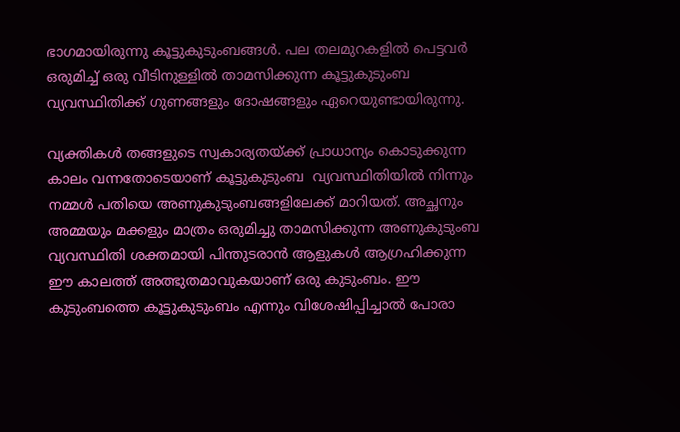ഭാഗമായിരുന്നു കൂട്ടുകുടുംബങ്ങൾ. പല തലമുറകളിൽ പെട്ടവർ ഒരുമിച്ച് ഒരു വീടിനുള്ളിൽ താമസിക്കുന്ന കൂട്ടുകുടുംബ വ്യവസ്ഥിതിക്ക് ഗുണങ്ങളും ദോഷങ്ങളും ഏറെയുണ്ടായിരുന്നു.

വ്യക്തികൾ തങ്ങളുടെ സ്വകാര്യതയ്ക്ക് പ്രാധാന്യം കൊടുക്കുന്ന കാലം വന്നതോടെയാണ് കൂട്ടുകുടുംബ  വ്യവസ്ഥിതിയിൽ നിന്നും നമ്മൾ പതിയെ അണുകുടുംബങ്ങളിലേക്ക് മാറിയത്. അച്ഛനും അമ്മയും മക്കളും മാത്രം ഒരുമിച്ചു താമസിക്കുന്ന അണുകുടുംബ വ്യവസ്ഥിതി ശക്തമായി പിന്തുടരാൻ ആളുകൾ ആഗ്രഹിക്കുന്ന ഈ കാലത്ത് അത്ഭുതമാവുകയാണ് ഒരു കുടുംബം. ഈ കുടുംബത്തെ കൂട്ടുകുടുംബം എന്നും വിശേഷിപ്പിച്ചാൽ പോരാ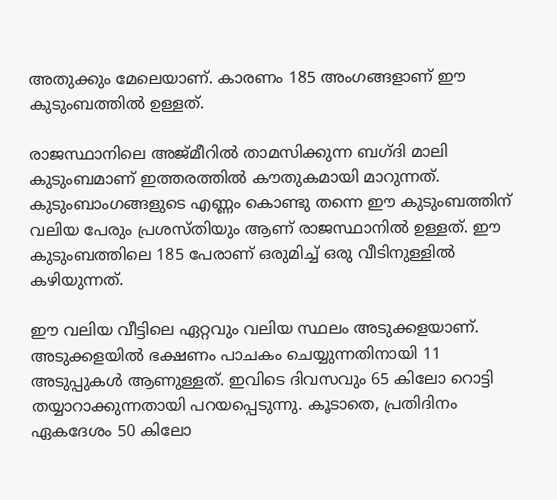അതുക്കും മേലെയാണ്. കാരണം 185 അംഗങ്ങളാണ് ഈ കുടുംബത്തിൽ ഉള്ളത്.

രാജസ്ഥാനിലെ അജ്മീറിൽ താമസിക്കുന്ന ബഗ്ദി മാലി കുടുംബമാണ് ഇത്തരത്തിൽ കൗതുകമായി മാറുന്നത്. കുടുംബാംഗങ്ങളുടെ എണ്ണം കൊണ്ടു തന്നെ ഈ കുടുംബത്തിന് വലിയ പേരും പ്രശസ്തിയും ആണ് രാജസ്ഥാനിൽ ഉള്ളത്. ഈ കുടുംബത്തിലെ 185 പേരാണ് ഒരുമിച്ച് ഒരു വീടിനുള്ളിൽ കഴിയുന്നത്.

ഈ വലിയ വീട്ടിലെ ഏറ്റവും വലിയ സ്ഥലം അടുക്കളയാണ്. അടുക്കളയിൽ ഭക്ഷണം പാചകം ചെയ്യുന്നതിനായി 11 അടുപ്പുകൾ ആണുള്ളത്. ഇവിടെ ദിവസവും 65 കിലോ റൊട്ടി തയ്യാറാക്കുന്നതായി പറയപ്പെടുന്നു. കൂടാതെ, പ്രതിദിനം ഏകദേശം 50 കിലോ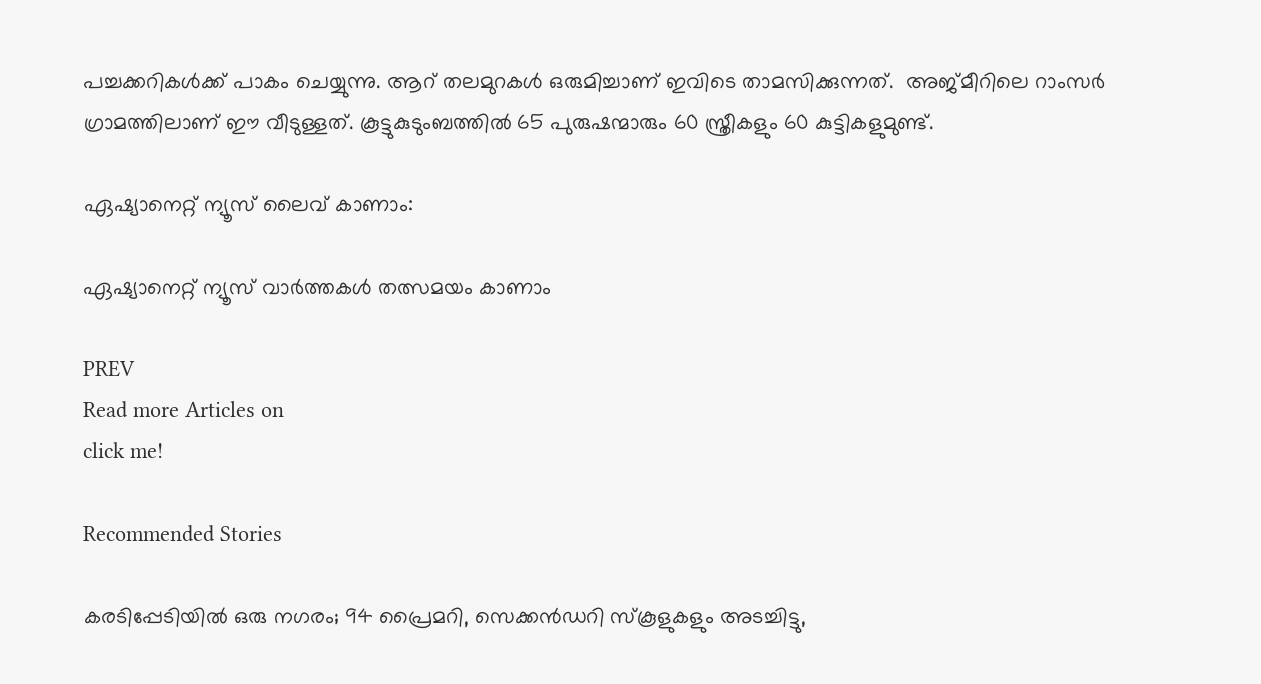പച്ചക്കറികൾക്ക് പാകം ചെയ്യുന്നു. ആറ് തലമുറകൾ ഒരുമിച്ചാണ് ഇവിടെ താമസിക്കുന്നത്.  അജ്മീറിലെ റാംസർ ഗ്രാമത്തിലാണ് ഈ വീടുള്ളത്. കൂട്ടുകുടുംബത്തിൽ 65 പുരുഷന്മാരും 60 സ്ത്രീകളും 60 കുട്ടികളുമുണ്ട്.

ഏഷ്യാനെറ്റ് ന്യൂസ് ലൈവ് കാണാം:

ഏഷ്യാനെറ്റ് ന്യൂസ് വാർത്തകൾ തത്സമയം കാണാം

PREV
Read more Articles on
click me!

Recommended Stories

കരടിപ്പേടിയില്‍ ഒരു നഗരം; 94 പ്രൈമറി, സെക്കന്‍ഡറി സ്‌കൂളുകളും അടച്ചിട്ടു,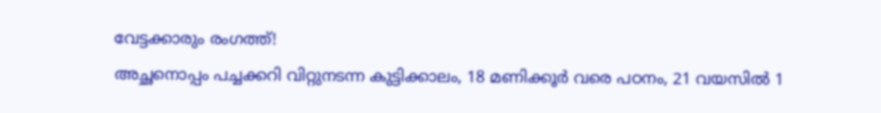വേട്ടക്കാരും രംഗത്ത്!
അച്ഛനൊപ്പം പച്ചക്കറി വിറ്റുനടന്ന കുട്ടിക്കാലം, 18 മണിക്കൂർ വരെ പഠനം, 21 വയസിൽ 1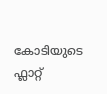കോടിയുടെ ഫ്ലാറ്റ്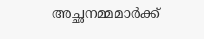അച്ഛനമ്മമാർക്ക്